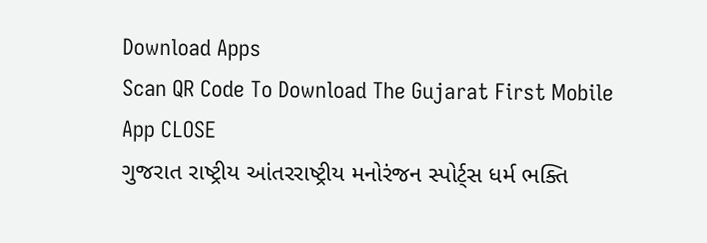Download Apps
Scan QR Code To Download The Gujarat First Mobile App CLOSE
ગુજરાત રાષ્ટ્રીય આંતરરાષ્ટ્રીય મનોરંજન સ્પોર્ટ્સ ધર્મ ભક્તિ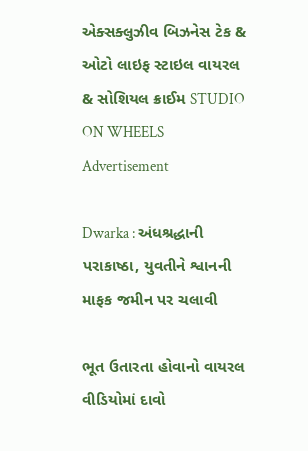એક્સક્લુઝીવ બિઝનેસ ટેક & ઓટો લાઇફ સ્ટાઇલ વાયરલ & સોશિયલ ક્રાઈમ STUDIO ON WHEELS
Advertisement

Dwarka : અંધશ્રદ્ધાની પરાકાષ્ઠા, યુવતીને શ્વાનની માફક જમીન પર ચલાવી

ભૂત ઉતારતા હોવાનો વાયરલ વીડિયોમાં દાવો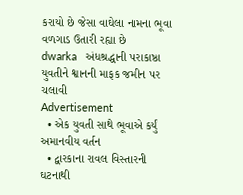કરાયો છે જેસા વાઘેલા નામના ભૂવા વળગાડ ઉતારી રહ્યા છે
dwarka   અંધશ્રદ્ધાની પરાકાષ્ઠા  યુવતીને શ્વાનની માફક જમીન પર ચલાવી
Advertisement
  • એક યુવતી સાથે ભૂવાએ કર્યું અમાનવીય વર્તન
  • દ્વારકાના રાવલ વિસ્તારની ઘટનાથી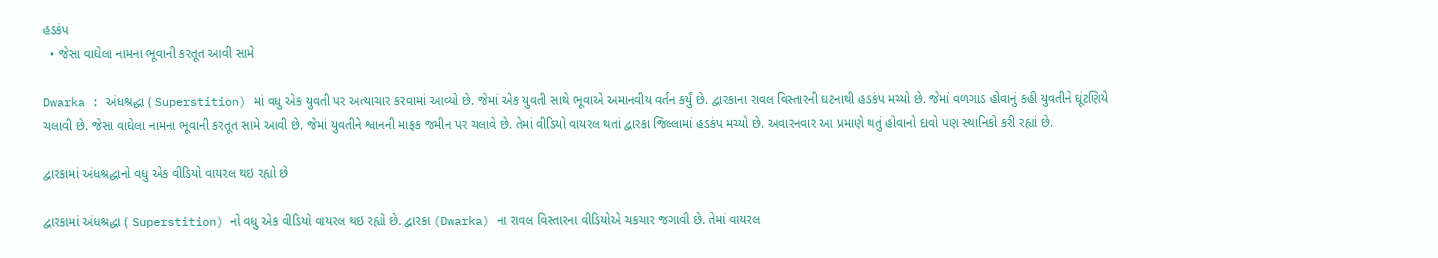હડકંપ
  • જેસા વાઘેલા નામના ભૂવાની કરતૂત આવી સામે

Dwarka : અંધશ્રદ્ધા ( Superstition) માં વધુ એક યુવતી પર અત્યાચાર કરવામાં આવ્યો છે. જેમાં એક યુવતી સાથે ભૂવાએ અમાનવીય વર્તન કર્યું છે. દ્વારકાના રાવલ વિસ્તારની ઘટનાથી હડકંપ મચ્યો છે. જેમાં વળગાડ હોવાનું કહી યુવતીને ઘૂંટણિયે ચલાવી છે. જેસા વાઘેલા નામના ભૂવાની કરતૂત સામે આવી છે. જેમાં યુવતીને શ્વાનની માફક જમીન પર ચલાવે છે. તેમાં વીડિયો વાયરલ થતાં દ્વારકા જિલ્લામાં હડકંપ મચ્યો છે. અવારનવાર આ પ્રમાણે થતું હોવાનો દાવો પણ સ્થાનિકો કરી રહ્યાં છે.

દ્વારકામાં અંધશ્રદ્ધાનો વધુ એક વીડિયો વાયરલ થઇ રહ્યો છે

દ્વારકામાં અંધશ્રદ્ધા ( Superstition) નો વધુ એક વીડિયો વાયરલ થઇ રહ્યો છે. દ્વારકા (Dwarka) ના રાવલ વિસ્તારના વીડિયોએ ચકચાર જગાવી છે. તેમાં વાયરલ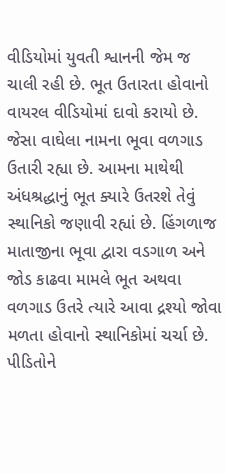વીડિયોમાં યુવતી શ્વાનની જેમ જ ચાલી રહી છે. ભૂત ઉતારતા હોવાનો વાયરલ વીડિયોમાં દાવો કરાયો છે. જેસા વાઘેલા નામના ભૂવા વળગાડ ઉતારી રહ્યા છે. આમના માથેથી અંધશ્રદ્ધાનું ભૂત ક્યારે ઉતરશે તેવું સ્થાનિકો જણાવી રહ્યાં છે. હિંગળાજ માતાજીના ભૂવા દ્વારા વડગાળ અને જોડ કાઢવા મામલે ભૂત અથવા વળગાડ ઉતરે ત્યારે આવા દ્રશ્યો જોવા મળતા હોવાનો સ્થાનિકોમાં ચર્ચા છે.
પીડિતોને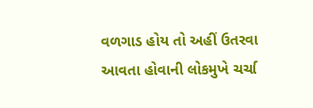વળગાડ હોય તો અહીં ઉતરવા આવતા હોવાની લોકમુખે ચર્ચા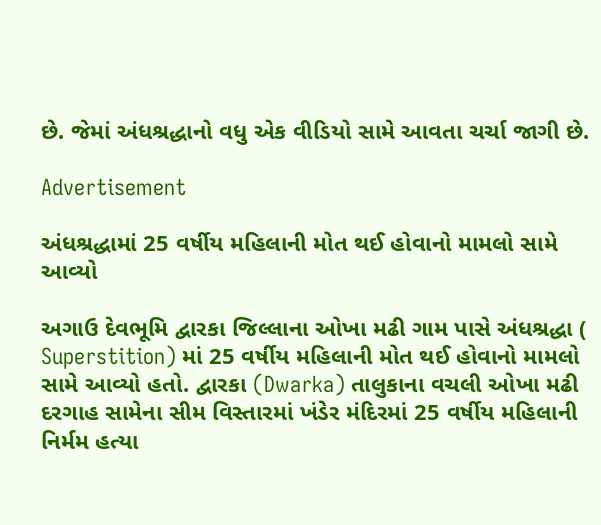છે. જેમાં અંધશ્રદ્ધાનો વધુ એક વીડિયો સામે આવતા ચર્ચા જાગી છે.

Advertisement

અંધશ્રદ્ધામાં 25 વર્ષીય મહિલાની મોત થઈ હોવાનો મામલો સામે આવ્યો

અગાઉ દેવભૂમિ દ્વારકા જિલ્લાના ઓખા મઢી ગામ પાસે અંધશ્રદ્ધા ( Superstition) માં 25 વર્ષીય મહિલાની મોત થઈ હોવાનો મામલો સામે આવ્યો હતો. દ્વારકા (Dwarka) તાલુકાના વચલી ઓખા મઢી દરગાહ સામેના સીમ વિસ્તારમાં ખંડેર મંદિરમાં 25 વર્ષીય મહિલાની નિર્મમ હત્યા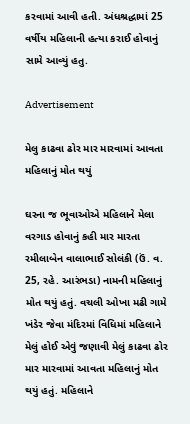કરવામાં આવી હતી. અંધશ્રદ્ધામાં 25 વર્ષીય મહિલાની હત્યા કરાઈ હોવાનું સામે આવ્યું હતુ.

Advertisement

મેલુ કાઢવા ઢોર માર મારવામાં આવતા મહિલાનું મોત થયું

ઘરના જ ભૂવાઓએ મહિલાને મેલા વરગાડ હોવાનું કહી માર મારતા રમીલાબેન વાલાભાઈ સોલંકી (ઉં. વ. 25, રહે. આરંભડા) નામની મહિલાનું મોત થયું હતું. વચલી ઓખા મઢી ગામે ખંડેર જેવા મંદિરમાં વિધિમાં મહિલાને મેલું હોઈ એવું જણાવી મેલું કાઢવા ઢોર માર મારવામાં આવતા મહિલાનું મોત થયું હતું. મહિલાને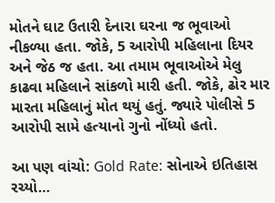મોતને ઘાટ ઉતારી દેનારા ઘરના જ ભૂવાઓ નીકળ્યા હતા. જોકે, 5 આરોપી મહિલાના દિયર અને જેઠ જ હતા. આ તમામ ભૂવાઓએ મેલુ કાઢવા મહિલાને સાંકળો મારી હતી. જોકે, ઢોર માર મારતા મહિલાનું મોત થયું હતું. જ્યારે પોલીસે 5 આરોપી સામે હત્યાનો ગુનો નોંધ્યો હતો.

આ પણ વાંચો: Gold Rate: સોનાએ ઇતિહાસ રચ્યો...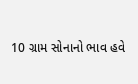10 ગ્રામ સોનાનો ભાવ હવે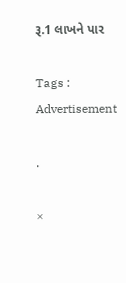રૂ.1 લાખને પાર

Tags :
Advertisement

.

×